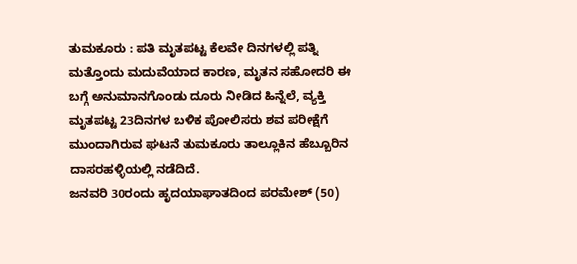ತುಮಕೂರು : ಪತಿ ಮೃತಪಟ್ಟ ಕೆಲವೇ ದಿನಗಳಲ್ಲಿ ಪತ್ನಿ ಮತ್ತೊಂದು ಮದುವೆಯಾದ ಕಾರಣ, ಮೃತನ ಸಹೋದರಿ ಈ ಬಗ್ಗೆ ಅನುಮಾನಗೊಂಡು ದೂರು ನೀಡಿದ ಹಿನ್ನೆಲೆ, ವ್ಯಕ್ತಿ ಮೃತಪಟ್ಟ 23ದಿನಗಳ ಬಳಿಕ ಪೋಲಿಸರು ಶವ ಪರೀಕ್ಷೆಗೆ ಮುಂದಾಗಿರುವ ಘಟನೆ ತುಮಕೂರು ತಾಲ್ಲೂಕಿನ ಹೆಬ್ಬೂರಿನ ದಾಸರಹಳ್ಳಿಯಲ್ಲಿ ನಡೆದಿದೆ.
ಜನವರಿ 30ರಂದು ಹೃದಯಾಘಾತದಿಂದ ಪರಮೇಶ್ (50)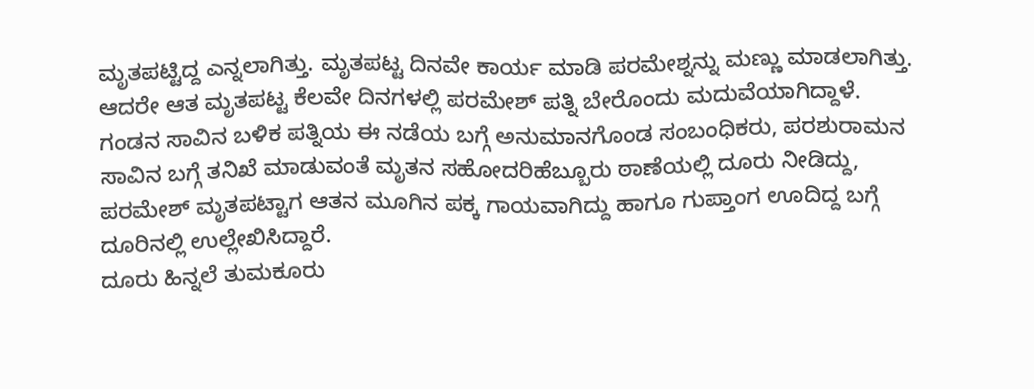ಮೃತಪಟ್ಟಿದ್ದ ಎನ್ನಲಾಗಿತ್ತು. ಮೃತಪಟ್ಟ ದಿನವೇ ಕಾರ್ಯ ಮಾಡಿ ಪರಮೇಶ್ನನ್ನು ಮಣ್ಣು ಮಾಡಲಾಗಿತ್ತು. ಆದರೇ ಆತ ಮೃತಪಟ್ಟ ಕೆಲವೇ ದಿನಗಳಲ್ಲಿ ಪರಮೇಶ್ ಪತ್ನಿ ಬೇರೊಂದು ಮದುವೆಯಾಗಿದ್ದಾಳೆ.
ಗಂಡನ ಸಾವಿನ ಬಳಿಕ ಪತ್ನಿಯ ಈ ನಡೆಯ ಬಗ್ಗೆ ಅನುಮಾನಗೊಂಡ ಸಂಬಂಧಿಕರು, ಪರಶುರಾಮನ ಸಾವಿನ ಬಗ್ಗೆ ತನಿಖೆ ಮಾಡುವಂತೆ ಮೃತನ ಸಹೋದರಿಹೆಬ್ಬೂರು ಠಾಣೆಯಲ್ಲಿ ದೂರು ನೀಡಿದ್ದು, ಪರಮೇಶ್ ಮೃತಪಟ್ಟಾಗ ಆತನ ಮೂಗಿನ ಪಕ್ಕ ಗಾಯವಾಗಿದ್ದು ಹಾಗೂ ಗುಪ್ತಾಂಗ ಊದಿದ್ದ ಬಗ್ಗೆ ದೂರಿನಲ್ಲಿ ಉಲ್ಲೇಖಿಸಿದ್ದಾರೆ.
ದೂರು ಹಿನ್ನಲೆ ತುಮಕೂರು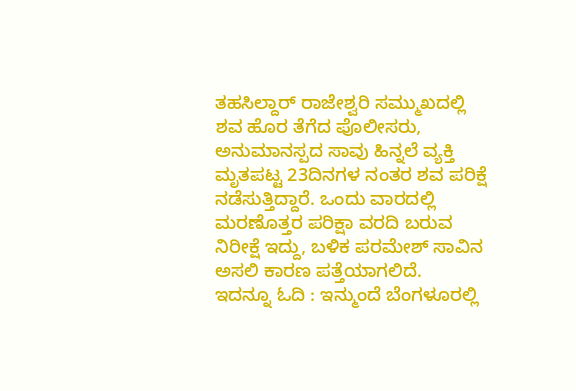ತಹಸಿಲ್ದಾರ್ ರಾಜೇಶ್ವರಿ ಸಮ್ಮುಖದಲ್ಲಿ ಶವ ಹೊರ ತೆಗೆದ ಪೊಲೀಸರು, ಅನುಮಾನಸ್ಪದ ಸಾವು ಹಿನ್ನಲೆ ವ್ಯಕ್ತಿ ಮೃತಪಟ್ಟ 23ದಿನಗಳ ನಂತರ ಶವ ಪರಿಕ್ಷೆ ನಡೆಸುತ್ತಿದ್ದಾರೆ. ಒಂದು ವಾರದಲ್ಲಿ ಮರಣೊತ್ತರ ಪರಿಕ್ಷಾ ವರದಿ ಬರುವ ನಿರೀಕ್ಷೆ ಇದ್ದು, ಬಳಿಕ ಪರಮೇಶ್ ಸಾವಿನ ಅಸಲಿ ಕಾರಣ ಪತ್ತೆಯಾಗಲಿದೆ.
ಇದನ್ನೂ ಓದಿ : ಇನ್ಮುಂದೆ ಬೆಂಗಳೂರಲ್ಲಿ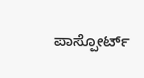ಪಾಸ್ಪೋರ್ಟ್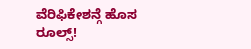ವೆರಿಫಿಕೇಶನ್ಗೆ ಹೊಸ ರೂಲ್ಸ್!